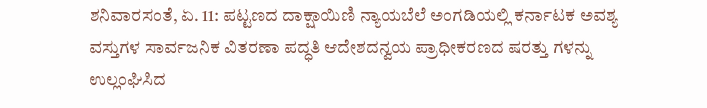ಶನಿವಾರಸಂತೆ, ಏ. 11: ಪಟ್ಟಣದ ದಾಕ್ಷಾಯಿಣಿ ನ್ಯಾಯಬೆಲೆ ಅಂಗಡಿಯಲ್ಲಿ ಕರ್ನಾಟಕ ಅವಶ್ಯ ವಸ್ತುಗಳ ಸಾರ್ವಜನಿಕ ವಿತರಣಾ ಪದ್ಧತಿ ಆದೇಶದನ್ವಯ ಪ್ರಾಧೀಕರಣದ ಷರತ್ತು ಗಳನ್ನು ಉಲ್ಲಂಘಿಸಿದ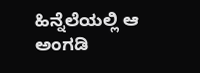ಹಿನ್ನೆಲೆಯಲ್ಲಿ ಆ ಅಂಗಡಿ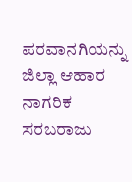ಪರವಾನಗಿಯನ್ನು ಜಿಲ್ಲಾ ಆಹಾರ ನಾಗರಿಕ ಸರಬರಾಜು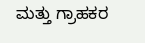ಮತ್ತು ಗ್ರಾಹಕರ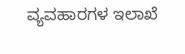ವ್ಯವಹಾರಗಳ ಇಲಾಖೆ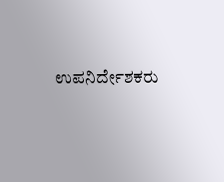ಉಪನಿರ್ದೇಶಕರು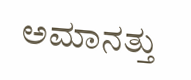ಅಮಾನತ್ತು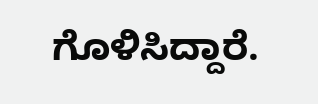ಗೊಳಿಸಿದ್ದಾರೆ.